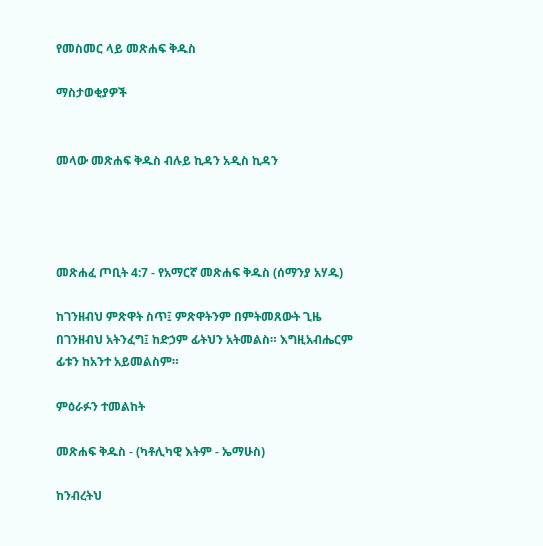የመስመር ላይ መጽሐፍ ቅዱስ

ማስታወቂያዎች


መላው መጽሐፍ ቅዱስ ብሉይ ኪዳን አዲስ ኪዳን




መጽሐፈ ጦቢት 4:7 - የአማርኛ መጽሐፍ ቅዱስ (ሰማንያ አሃዱ)

ከገንዘብህ ምጽዋት ስጥ፤ ምጽዋትንም በምትመጸውት ጊዜ በገንዘብህ አትንፈግ፤ ከድኃም ፊትህን አትመልስ። እግዚአብሔርም ፊቱን ከአንተ አይመልስም።

ምዕራፉን ተመልከት

መጽሐፍ ቅዱስ - (ካቶሊካዊ እትም - ኤማሁስ)

ከንብረትህ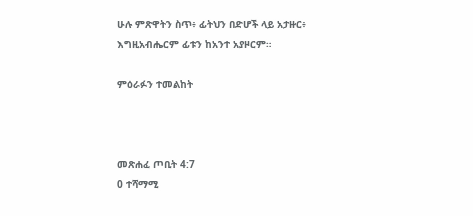ሁሉ ምጽዋትን ስጥ፥ ፊትህን በድሆች ላይ አታዙር፥ እግዚአብሔርም ፊቱን ከአንተ አያዞርም።

ምዕራፉን ተመልከት



መጽሐፈ ጦቢት 4:7
0 ተሻማሚ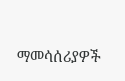ማመሳሰሪያዎች